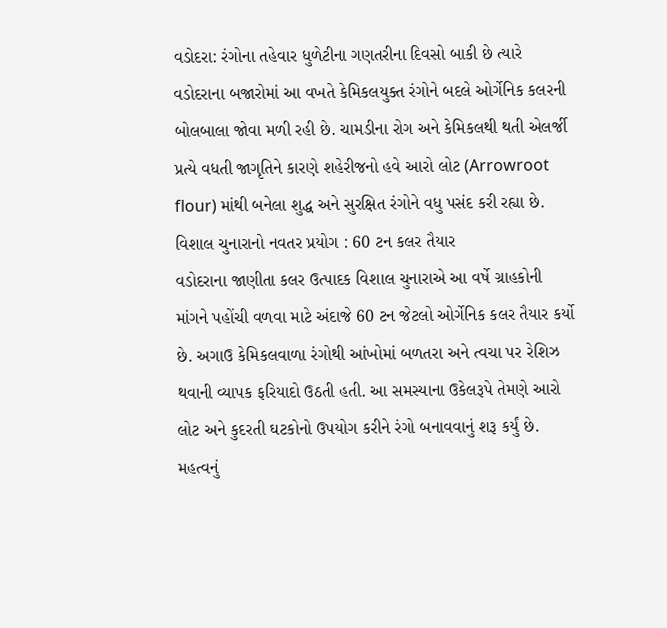વડોદરા: રંગોના તહેવાર ધુળેટીના ગણતરીના દિવસો બાકી છે ત્યારે વડોદરાના બજારોમાં આ વખતે કેમિકલયુક્ત રંગોને બદલે ઓર્ગેનિક કલરની બોલબાલા જોવા મળી રહી છે. ચામડીના રોગ અને કેમિકલથી થતી એલર્જી પ્રત્યે વધતી જાગૃતિને કારણે શહેરીજનો હવે આરો લોટ (Arrowroot flour) માંથી બનેલા શુદ્ધ અને સુરક્ષિત રંગોને વધુ પસંદ કરી રહ્યા છે.
વિશાલ ચુનારાનો નવતર પ્રયોગ : 60 ટન કલર તૈયાર
વડોદરાના જાણીતા કલર ઉત્પાદક વિશાલ ચુનારાએ આ વર્ષે ગ્રાહકોની માંગને પહોંચી વળવા માટે અંદાજે 60 ટન જેટલો ઓર્ગેનિક કલર તૈયાર કર્યો છે. અગાઉ કેમિકલવાળા રંગોથી આંખોમાં બળતરા અને ત્વચા પર રેશિઝ થવાની વ્યાપક ફરિયાદો ઉઠતી હતી. આ સમસ્યાના ઉકેલરૂપે તેમણે આરો લોટ અને કુદરતી ઘટકોનો ઉપયોગ કરીને રંગો બનાવવાનું શરૂ કર્યું છે. મહત્વનું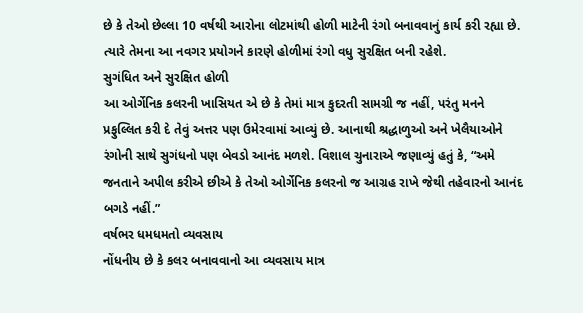છે કે તેઓ છેલ્લા 10 વર્ષથી આરોના લોટમાંથી હોળી માટેની રંગો બનાવવાનું કાર્ય કરી રહ્યા છે. ત્યારે તેમના આ નવગર પ્રયોગને કારણે હોળીમાં રંગો વધુ સુરક્ષિત બની રહેશે.
સુગંધિત અને સુરક્ષિત હોળી
આ ઓર્ગેનિક કલરની ખાસિયત એ છે કે તેમાં માત્ર કુદરતી સામગ્રી જ નહીં, પરંતુ મનને પ્રફુલ્લિત કરી દે તેવું અત્તર પણ ઉમેરવામાં આવ્યું છે. આનાથી શ્રદ્ધાળુઓ અને ખેલૈયાઓને રંગોની સાથે સુગંધનો પણ બેવડો આનંદ મળશે. વિશાલ ચુનારાએ જણાવ્યું હતું કે, “અમે જનતાને અપીલ કરીએ છીએ કે તેઓ ઓર્ગેનિક કલરનો જ આગ્રહ રાખે જેથી તહેવારનો આનંદ બગડે નહીં.”
વર્ષભર ધમધમતો વ્યવસાય
નોંધનીય છે કે કલર બનાવવાનો આ વ્યવસાય માત્ર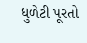ધુળેટી પૂરતો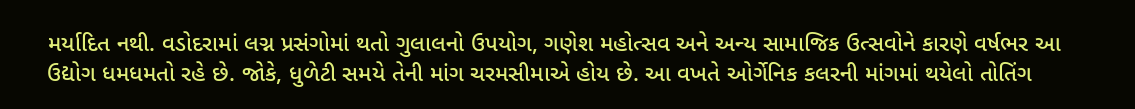મર્યાદિત નથી. વડોદરામાં લગ્ન પ્રસંગોમાં થતો ગુલાલનો ઉપયોગ, ગણેશ મહોત્સવ અને અન્ય સામાજિક ઉત્સવોને કારણે વર્ષભર આ ઉદ્યોગ ધમધમતો રહે છે. જોકે, ધુળેટી સમયે તેની માંગ ચરમસીમાએ હોય છે. આ વખતે ઓર્ગેનિક કલરની માંગમાં થયેલો તોતિંગ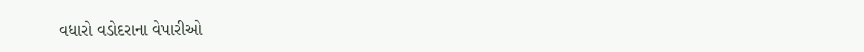વધારો વડોદરાના વેપારીઓ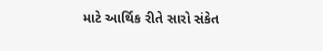માટે આર્થિક રીતે સારો સંકેત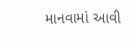માનવામાં આવી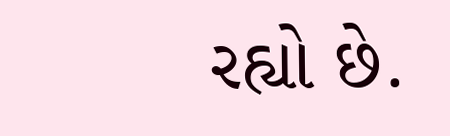રહ્યો છે.